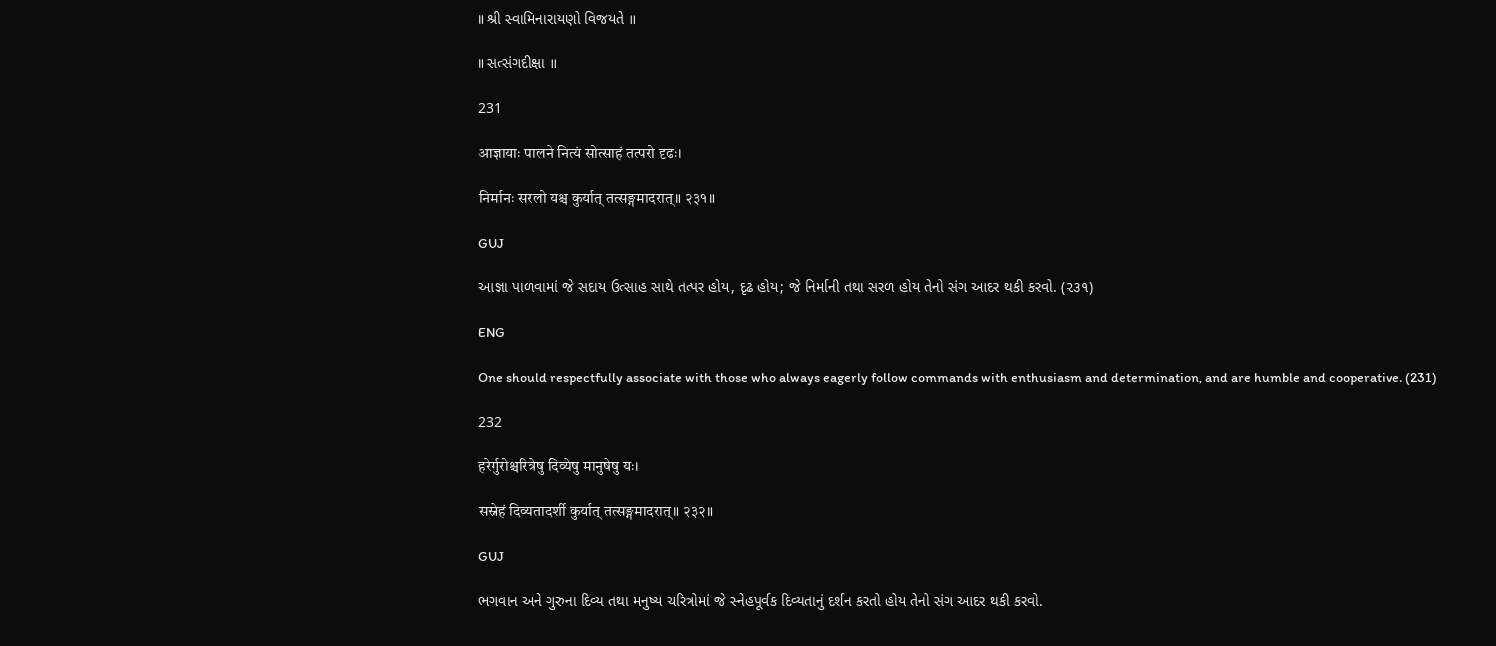॥ શ્રી સ્વામિનારાયણો વિજયતે ॥

॥ સત્સંગદીક્ષા ॥

231

आज्ञायाः पालने नित्यं सोत्साहं तत्परो दृढः।

निर्मानः सरलो यश्च कुर्यात् तत्सङ्गमादरात्॥ २३१॥

GUJ

આજ્ઞા પાળવામાં જે સદાય ઉત્સાહ સાથે તત્પર હોય, દૃઢ હોય; જે નિર્માની તથા સરળ હોય તેનો સંગ આદર થકી કરવો. (૨૩૧)

ENG

One should respectfully associate with those who always eagerly follow commands with enthusiasm and determination, and are humble and cooperative. (231)

232

हरेर्गुरोश्चरित्रेषु दिव्येषु मानुषेषु यः।

सस्नेहं दिव्यतादर्शी कुर्यात् तत्सङ्गमादरात्॥ २३२॥

GUJ

ભગવાન અને ગુરુના દિવ્ય તથા મનુષ્ય ચરિત્રોમાં જે સ્નેહપૂર્વક દિવ્યતાનું દર્શન કરતો હોય તેનો સંગ આદર થકી કરવો.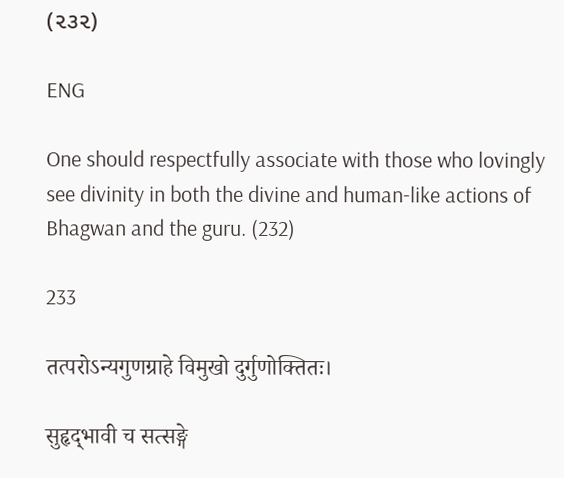(૨૩૨)

ENG

One should respectfully associate with those who lovingly see divinity in both the divine and human-like actions of Bhagwan and the guru. (232)

233

तत्परोऽन्यगुणग्राहे विमुखो दुर्गुणोक्तितः।

सुहृद्‌भावी च सत्सङ्गे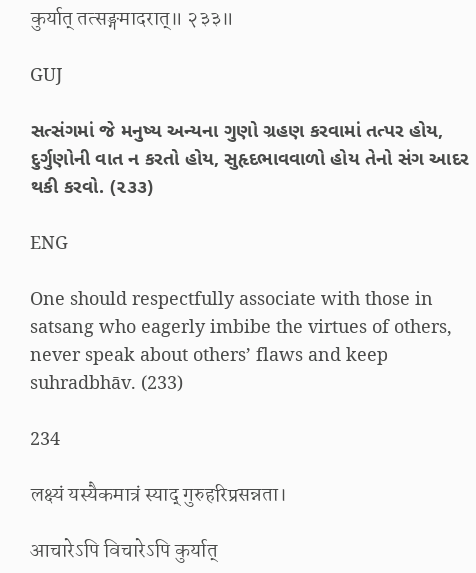कुर्यात् तत्सङ्गमादरात्॥ २३३॥

GUJ

સત્સંગમાં જે મનુષ્ય અન્યના ગુણો ગ્રહણ કરવામાં તત્પર હોય, દુર્ગુણોની વાત ન કરતો હોય, સુહૃદભાવવાળો હોય તેનો સંગ આદર થકી કરવો. (૨૩૩)

ENG

One should respectfully associate with those in satsang who eagerly imbibe the virtues of others, never speak about others’ flaws and keep suhradbhāv. (233)

234

लक्ष्यं यस्यैकमात्रं स्याद् गुरुहरिप्रसन्नता।

आचारेऽपि विचारेऽपि कुर्यात्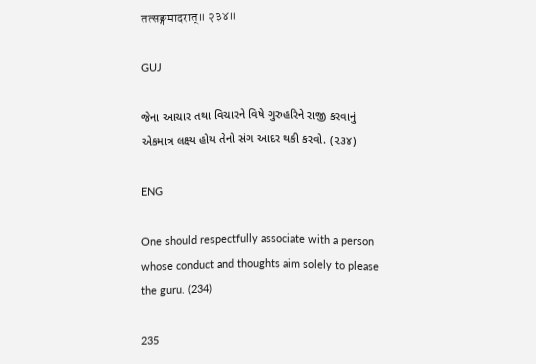तत्सङ्गमादरात्॥ २३४॥

GUJ

જેના આચાર તથા વિચારને વિષે ગુરુહરિને રાજી કરવાનું એકમાત્ર લક્ષ્ય હોય તેનો સંગ આદર થકી કરવો. (૨૩૪)

ENG

One should respectfully associate with a person whose conduct and thoughts aim solely to please the guru. (234)

235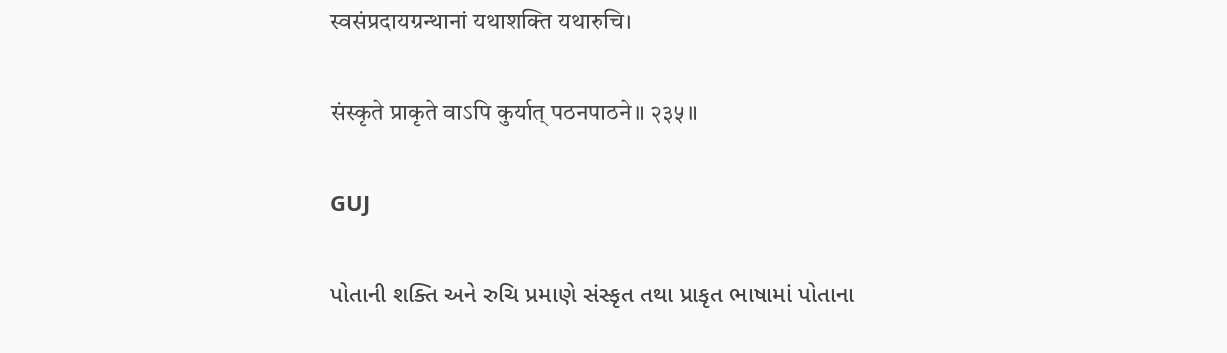स्वसंप्रदायग्रन्थानां यथाशक्ति यथारुचि।

संस्कृते प्राकृते वाऽपि कुर्यात् पठनपाठने॥ २३५॥

GUJ

પોતાની શક્તિ અને રુચિ પ્રમાણે સંસ્કૃત તથા પ્રાકૃત ભાષામાં પોતાના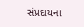સંપ્રદાયના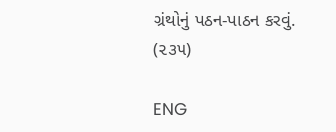ગ્રંથોનું પઠન-પાઠન કરવું. (૨૩૫)

ENG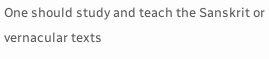One should study and teach the Sanskrit or vernacular texts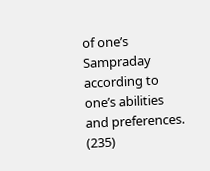of one’s Sampraday according to one’s abilities and preferences. (235)